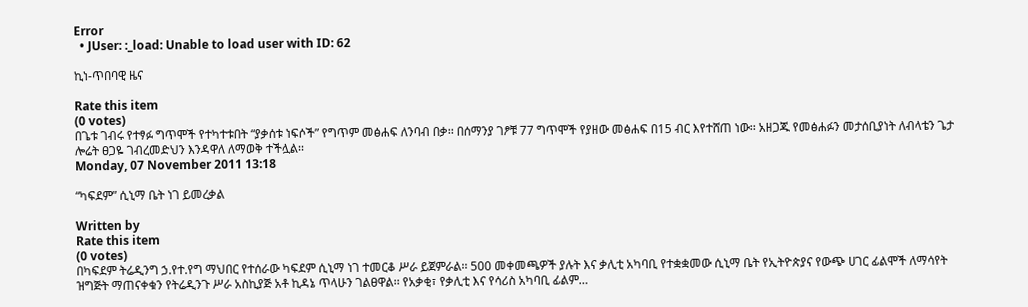Error
  • JUser: :_load: Unable to load user with ID: 62

ኪነ-ጥበባዊ ዜና

Rate this item
(0 votes)
በጌቱ ገብሩ የተፃፉ ግጥሞች የተካተቱበት “ያቃሰቱ ነፍሶች” የግጥም መፅሐፍ ለንባብ በቃ፡፡ በሰማንያ ገፆቹ 77 ግጥሞች የያዘው መፅሐፍ በ15 ብር እየተሸጠ ነው፡፡ አዘጋጁ የመፅሐፉን መታሰቢያነት ለብላቴን ጌታ ሎሬት ፀጋዬ ገብረመድህን እንዳዋለ ለማወቅ ተችሏል፡፡
Monday, 07 November 2011 13:18

“ካፍደም” ሲኒማ ቤት ነገ ይመረቃል

Written by
Rate this item
(0 votes)
በካፍደም ትሬዲንግ ኃ.የተ.የግ ማህበር የተሰራው ካፍደም ሲኒማ ነገ ተመርቆ ሥራ ይጀምራል፡፡ 500 መቀመጫዎች ያሉት እና ቃሊቲ አካባቢ የተቋቋመው ሲኒማ ቤት የኢትዮጵያና የውጭ ሀገር ፊልሞች ለማሳየት ዝግጅት ማጠናቀቁን የትሬዲንጉ ሥራ አስኪያጅ አቶ ኪዳኔ ጥላሁን ገልፀዋል፡፡ የአቃቂ፣ የቃሊቲ እና የሳሪስ አካባቢ ፊልም…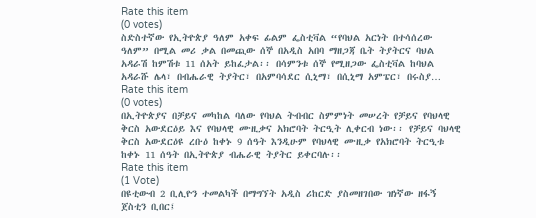Rate this item
(0 votes)
ስድስተኛው የኢትዮጵያ ዓለም አቀፍ ፊልም ፌስቲቫል “የባህል አርነት በተሳሰረው ዓለም” በሚል መሪ ቃል በመጪው ሰኞ በአዲስ አበባ ማዘጋጃ ቤት ትያትርና ባህል አዳራሽ ከምሽቱ 11 ሰአት ይከፈታል፡፡ በሳምንቱ ሰኞ የሚዘጋው ፌስቲቫል ከባህል አዳራሹ ሌላ፣ በብሔራዊ ትያትር፣ በአምባሳደር ሲኒማ፣ በሲኒማ አምፔር፣ በሩስያ…
Rate this item
(0 votes)
በኢትዮጵያና በቻይና መካከል ባለው የባህል ትብብር ስምምነት መሠረት የቻይና የባህላዊ ቅርስ አውደርዕይ እና የባህላዊ ሙዚቃና አክሮባት ትርዒት ሊቀርብ ነው፡፡ የቻይና ባህላዊ ቅርስ አውደርዕዩ ረቡዕ ከቀኑ 9 ሰዓት እንዲሁም የባህላዊ ሙዚቃ የአክሮባት ትርዒቱ ከቀኑ 11 ሰዓት በኢትዮጵያ ብሔራዊ ትያትር ይቀርባሉ፡፡
Rate this item
(1 Vote)
በዩቲውብ 2 ቢሊዮን ተመልካች በማግኘት አዲስ ሪከርድ ያስመዘገበው ዝነኛው ዘፋኝ ጀስቲን ቢበር፤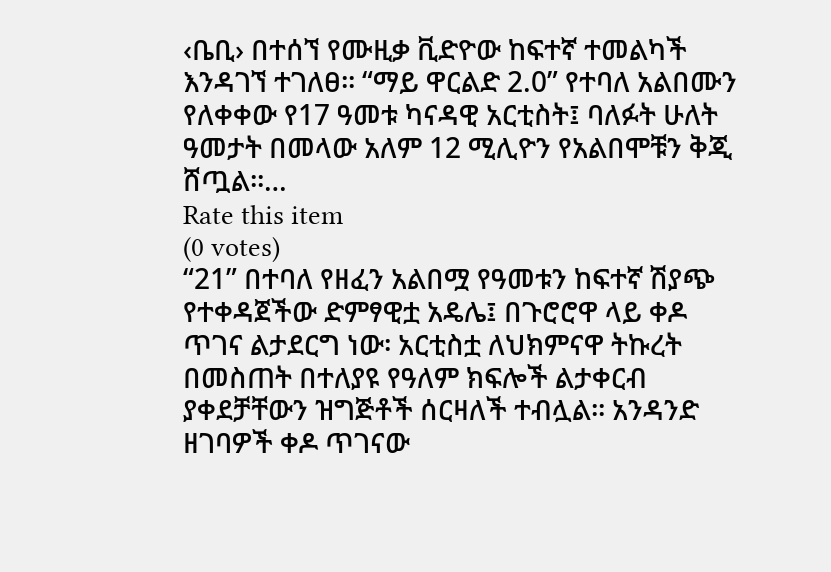‹ቤቢ› በተሰኘ የሙዚቃ ቪድዮው ከፍተኛ ተመልካች እንዳገኘ ተገለፀ፡፡ “ማይ ዋርልድ 2.0” የተባለ አልበሙን የለቀቀው የ17 ዓመቱ ካናዳዊ አርቲስት፤ ባለፉት ሁለት ዓመታት በመላው አለም 12 ሚሊዮን የአልበሞቹን ቅጂ ሸጧል፡፡…
Rate this item
(0 votes)
“21” በተባለ የዘፈን አልበሟ የዓመቱን ከፍተኛ ሽያጭ የተቀዳጀችው ድምፃዊቷ አዴሌ፤ በጉሮሮዋ ላይ ቀዶ ጥገና ልታደርግ ነው፡ አርቲስቷ ለህክምናዋ ትኩረት በመስጠት በተለያዩ የዓለም ክፍሎች ልታቀርብ ያቀደቻቸውን ዝግጅቶች ሰርዛለች ተብሏል፡፡ አንዳንድ ዘገባዎች ቀዶ ጥገናው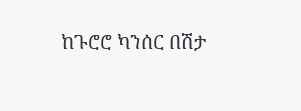ከጉሮሮ ካንሰር በሽታ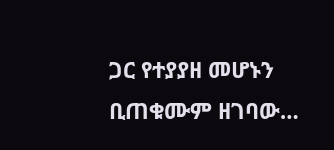ጋር የተያያዘ መሆኑን ቢጠቁሙም ዘገባው…